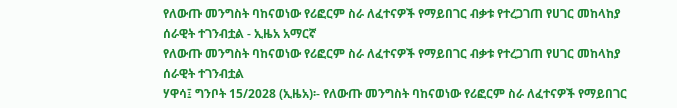የለውጡ መንግስት ባከናወነው የሪፎርም ስራ ለፈተናዎች የማይበገር ብቃቱ የተረጋገጠ የሀገር መከላከያ ሰራዊት ተገንብቷል - ኢዜአ አማርኛ
የለውጡ መንግስት ባከናወነው የሪፎርም ስራ ለፈተናዎች የማይበገር ብቃቱ የተረጋገጠ የሀገር መከላከያ ሰራዊት ተገንብቷል
ሃዋሳ፤ ግንቦት 15/2028 (ኢዜአ)፡- የለውጡ መንግስት ባከናወነው የሪፎርም ስራ ለፈተናዎች የማይበገር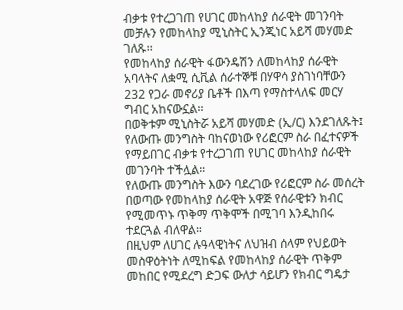ብቃቱ የተረጋገጠ የሀገር መከላከያ ሰራዊት መገንባት መቻሉን የመከላከያ ሚኒስትር ኢንጂነር አይሻ መሃመድ ገለጹ፡፡
የመከላከያ ሰራዊት ፋውንዴሽን ለመከላከያ ሰራዊት አባላትና ለቋሚ ሲቪል ሰራተኞቹ በሃዋሳ ያስገነባቸውን 232 የጋራ መኖሪያ ቤቶች በእጣ የማስተላለፍ መርሃ ግብር አከናውኗል፡፡
በወቅቱም ሚኒስትሯ አይሻ መሃመድ (ኢ/ር) እንደገለጹት፤ የለውጡ መንግስት ባከናወነው የሪፎርም ስራ በፈተናዎች የማይበገር ብቃቱ የተረጋገጠ የሀገር መከላከያ ሰራዊት መገንባት ተችሏል።
የለውጡ መንግስት እውን ባደረገው የሪፎርም ስራ መሰረት በወጣው የመከላከያ ሰራዊት አዋጅ የሰራዊቱን ክብር የሚመጥኑ ጥቅማ ጥቅሞች በሚገባ እንዲከበሩ ተደርጓል ብለዋል።
በዚህም ለሀገር ሉዓላዊነትና ለህዝብ ሰላም የህይወት መስዋዕትነት ለሚከፍል የመከላከያ ሰራዊት ጥቅም መከበር የሚደረግ ድጋፍ ውለታ ሳይሆን የክብር ግዴታ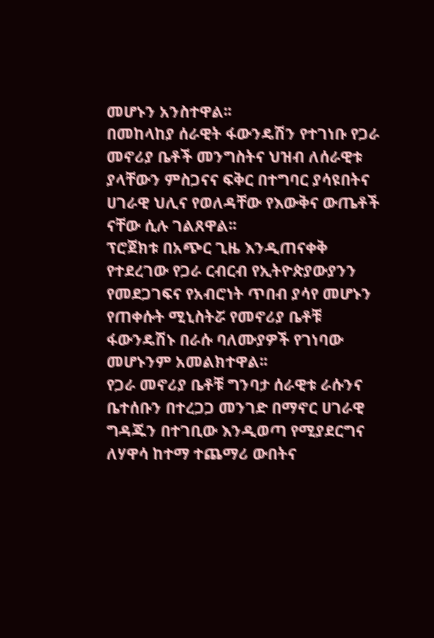መሆኑን አንስተዋል፡፡
በመከላከያ ሰራዊት ፋውንዴሽን የተገነቡ የጋራ መኖሪያ ቤቶች መንግስትና ህዝብ ለሰራዊቱ ያላቸውን ምስጋናና ፍቅር በተግባር ያሳዩበትና ሀገራዊ ህሊና የወለዳቸው የእውቅና ውጤቶች ናቸው ሲሉ ገልጸዋል፡፡
ፕሮጀክቱ በአጭር ጊዜ እንዲጠናቀቅ የተደረገው የጋራ ርብርብ የኢትዮጵያውያንን የመደጋገፍና የአብሮነት ጥበብ ያሳየ መሆኑን የጠቀሱት ሚኒስትሯ የመኖሪያ ቤቶቹ ፋውንዴሽኑ በራሱ ባለሙያዎች የገነባው መሆኑንም አመልክተዋል፡፡
የጋራ መኖሪያ ቤቶቹ ግንባታ ሰራዊቱ ራሱንና ቤተሰቡን በተረጋጋ መንገድ በማኖር ሀገራዊ ግዳጁን በተገቢው እንዲወጣ የሚያደርግና ለሃዋሳ ከተማ ተጨማሪ ውበትና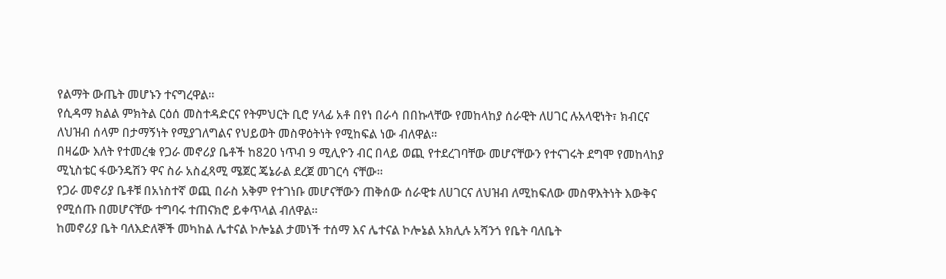የልማት ውጤት መሆኑን ተናግረዋል፡፡
የሲዳማ ክልል ምክትል ርዕሰ መስተዳድርና የትምህርት ቢሮ ሃላፊ አቶ በየነ በራሳ በበኩላቸው የመከላከያ ሰራዊት ለሀገር ሉአላዊነት፣ ክብርና ለህዝብ ሰላም በታማኝነት የሚያገለግልና የህይወት መስዋዕትነት የሚከፍል ነው ብለዋል፡፡
በዛሬው እለት የተመረቁ የጋራ መኖሪያ ቤቶች ከ820 ነጥብ 9 ሚሊዮን ብር በላይ ወጪ የተደረገባቸው መሆናቸውን የተናገሩት ደግሞ የመከላከያ ሚኒስቴር ፋውንዴሽን ዋና ስራ አስፈጻሚ ሜጀር ጄኔራል ደረጀ መገርሳ ናቸው፡፡
የጋራ መኖሪያ ቤቶቹ በአነስተኛ ወጪ በራስ አቅም የተገነቡ መሆናቸውን ጠቅሰው ሰራዊቱ ለሀገርና ለህዝብ ለሚከፍለው መስዋእትነት እውቅና የሚሰጡ በመሆናቸው ተግባሩ ተጠናክሮ ይቀጥላል ብለዋል፡፡
ከመኖሪያ ቤት ባለእድለኞች መካከል ሌተናል ኮሎኔል ታመነች ተሰማ እና ሌተናል ኮሎኔል አክሊሉ አሻንጎ የቤት ባለቤት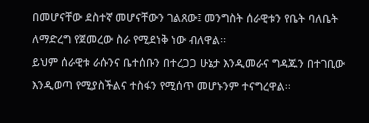በመሆናቸው ደስተኛ መሆናቸውን ገልጸው፤ መንግስት ሰራዊቱን የቤት ባለቤት ለማድረግ የጀመረው ስራ የሚደነቅ ነው ብለዋል፡፡
ይህም ሰራዊቱ ራሱንና ቤተሰቡን በተረጋጋ ሁኔታ እንዲመራና ግዳጁን በተገቢው እንዲወጣ የሚያስችልና ተስፋን የሚሰጥ መሆኑንም ተናግረዋል፡፡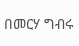በመርሃ ግብሩ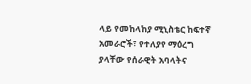ላይ የመከላከያ ሚኒስቴር ከፍተኛ አመራሮች፣ የተለያየ ማዕረግ ያላቸው የሰራዊት አባላትና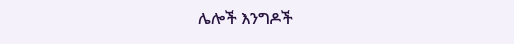ሌሎች እንግዶች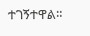ተገኝተዋል።